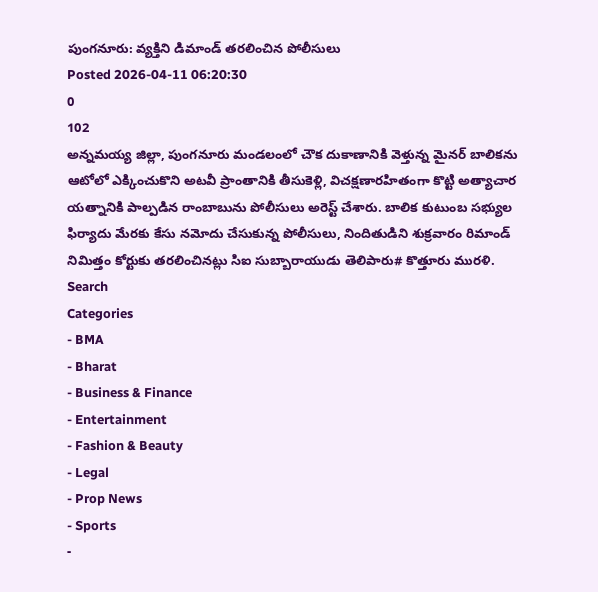పుంగనూరు: వ్యక్తిని డిమాండ్ తరలించిన పోలీసులు
Posted 2026-04-11 06:20:30
0
102
అన్నమయ్య జిల్లా, పుంగనూరు మండలంలో చౌక దుకాణానికి వెళ్తున్న మైనర్ బాలికను ఆటోలో ఎక్కించుకొని అటవీ ప్రాంతానికి తీసుకెళ్లి, విచక్షణారహితంగా కొట్టి అత్యాచార యత్నానికి పాల్పడిన రాంబాబును పోలీసులు అరెస్ట్ చేశారు. బాలిక కుటుంబ సభ్యుల ఫిర్యాదు మేరకు కేసు నమోదు చేసుకున్న పోలీసులు, నిందితుడిని శుక్రవారం రిమాండ్ నిమిత్తం కోర్టుకు తరలించినట్లు సిఐ సుబ్బారాయుడు తెలిపారు# కొత్తూరు మురళి.
Search
Categories
- BMA
- Bharat
- Business & Finance
- Entertainment
- Fashion & Beauty
- Legal
- Prop News
- Sports
-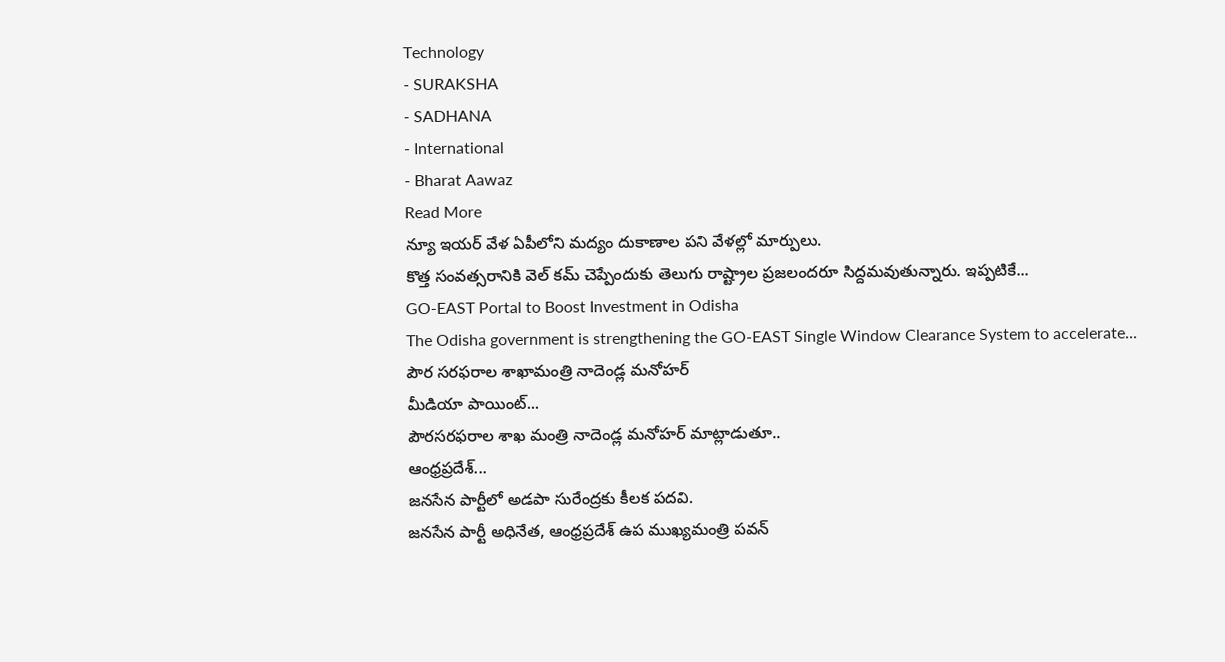Technology
- SURAKSHA
- SADHANA
- International
- Bharat Aawaz
Read More
న్యూ ఇయర్ వేళ ఏపీలోని మద్యం దుకాణాల పని వేళల్లో మార్పులు.
కొత్త సంవత్సరానికి వెల్ కమ్ చెప్పేందుకు తెలుగు రాష్ట్రాల ప్రజలందరూ సిద్దమవుతున్నారు. ఇప్పటికే...
GO-EAST Portal to Boost Investment in Odisha
The Odisha government is strengthening the GO-EAST Single Window Clearance System to accelerate...
పౌర సరఫరాల శాఖామంత్రి నాదెండ్ల మనోహర్
మీడియా పాయింట్...
పౌరసరఫరాల శాఖ మంత్రి నాదెండ్ల మనోహర్ మాట్లాడుతూ..
ఆంధ్రప్రదేశ్...
జనసేన పార్టీలో అడపా సురేంద్రకు కీలక పదవి.
జనసేన పార్టీ అధినేత, ఆంధ్రప్రదేశ్ ఉప ముఖ్యమంత్రి పవన్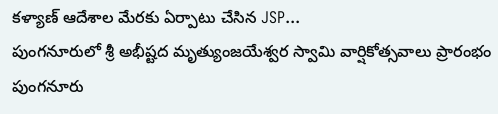కళ్యాణ్ ఆదేశాల మేరకు ఏర్పాటు చేసిన JSP...
పుంగనూరులో శ్రీ అభీష్టద మృత్యుంజయేశ్వర స్వామి వార్షికోత్సవాలు ప్రారంభం
పుంగనూరు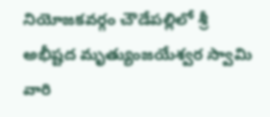నియోజకవర్గం చౌడేపల్లిలో శ్రీ అభీష్టద మృత్యుంజయేశ్వర స్వామి వారి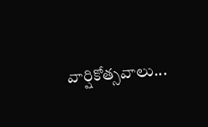వార్షికోత్సవాలు...